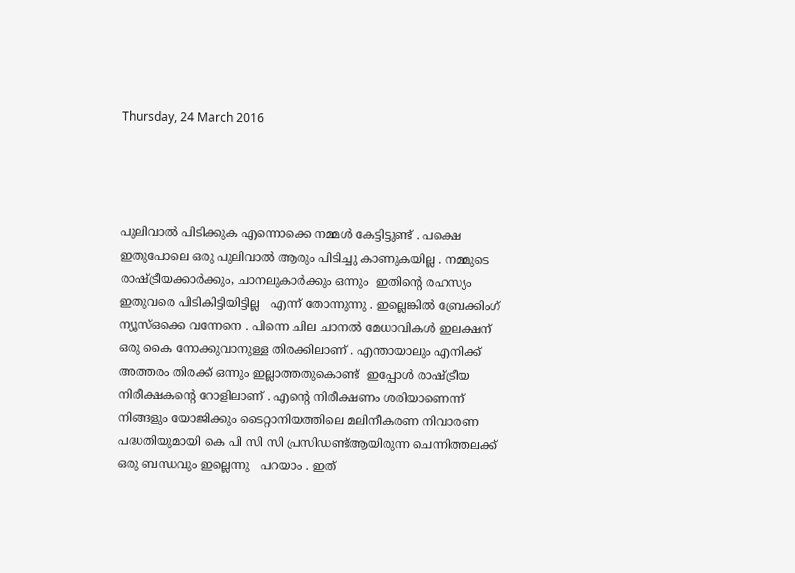Thursday, 24 March 2016




പുലിവാൽ പിടിക്കുക എന്നൊക്കെ നമ്മൾ കേട്ടിട്ടുണ്ട് . പക്ഷെ ഇതുപോലെ ഒരു പുലിവാൽ ആരും പിടിച്ചു കാണുകയില്ല . നമ്മുടെ  രാഷ്ട്രീയക്കാർക്കും, ചാനലുകാർക്കും ഒന്നും  ഇതിന്റെ രഹസ്യം ഇതുവരെ പിടികിട്ടിയിട്ടില്ല   എന്ന് തോന്നുന്നു . ഇല്ലെങ്കിൽ ബ്രേക്കിംഗ്  ന്യൂസ്ഒക്കെ വന്നേനെ . പിന്നെ ചില ചാനൽ മേധാവികൾ ഇലക്ഷന് ഒരു കൈ നോക്കുവാനുള്ള തിരക്കിലാണ് . എന്തായാലും എനിക്ക് അത്തരം തിരക്ക് ഒന്നും ഇല്ലാത്തതുകൊണ്ട്  ഇപ്പോൾ രാഷ്ട്രീയ നിരീക്ഷകന്റെ റോളിലാണ് . എന്റെ നിരീക്ഷണം ശരിയാണെന്ന് നിങ്ങളും യോജിക്കും ടൈറ്റാനിയത്തിലെ മലിനീകരണ നിവാരണ പദ്ധതിയുമായി കെ പി സി സി പ്രസിഡണ്ട്ആയിരുന്ന ചെന്നിത്തലക്ക് ഒരു ബന്ധവും ഇല്ലെന്നു   പറയാം . ഇത്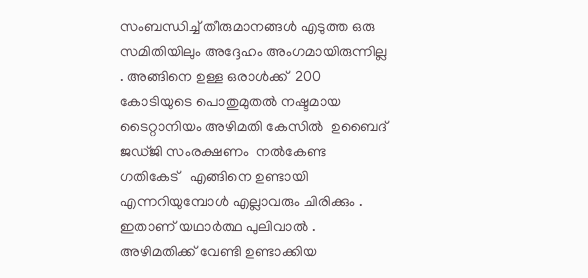സംബന്ധിച്ച് തീരുമാനങ്ങൾ എടുത്ത ഒരു സമിതിയിലും അദ്ദേഹം അംഗമായിരുന്നില്ല . അങ്ങിനെ ഉള്ള ഒരാൾക്ക്  200 കോടിയുടെ പൊതുമുതൽ നഷ്ടമായ  ടൈറ്റാനിയം അഴിമതി കേസിൽ  ഉബൈദ് ജഡ്ജി സംരക്ഷണം  നൽകേണ്ട ഗതികേട്   എങ്ങിനെ ഉണ്ടായി എന്നറിയുമ്പോൾ എല്ലാവരും ചിരിക്കും .  ഇതാണ് യഥാർത്ഥ പുലിവാൽ . അഴിമതിക്ക് വേണ്ടി ഉണ്ടാക്കിയ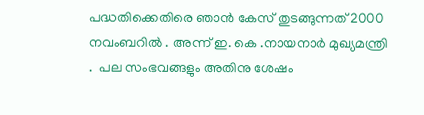പദ്ധതിക്കെതിരെ ഞാൻ കേസ് തുടങ്ങുന്നത് 2000 നവംബറിൽ . അന്ന് ഇ. കെ .നായനാർ മുഖ്യമന്ത്രി .  പല സംഭവങ്ങളും അതിനു ശേഷം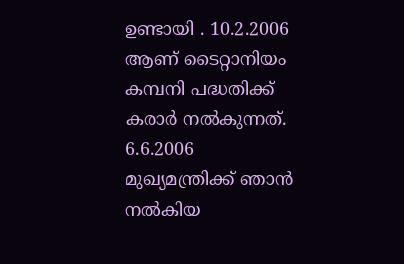ഉണ്ടായി . 10.2.2006   ആണ് ടൈറ്റാനിയം   കമ്പനി പദ്ധതിക്ക് കരാർ നൽകുന്നത്.  6.6.2006 മുഖ്യമന്ത്രിക്ക് ഞാൻ നൽകിയ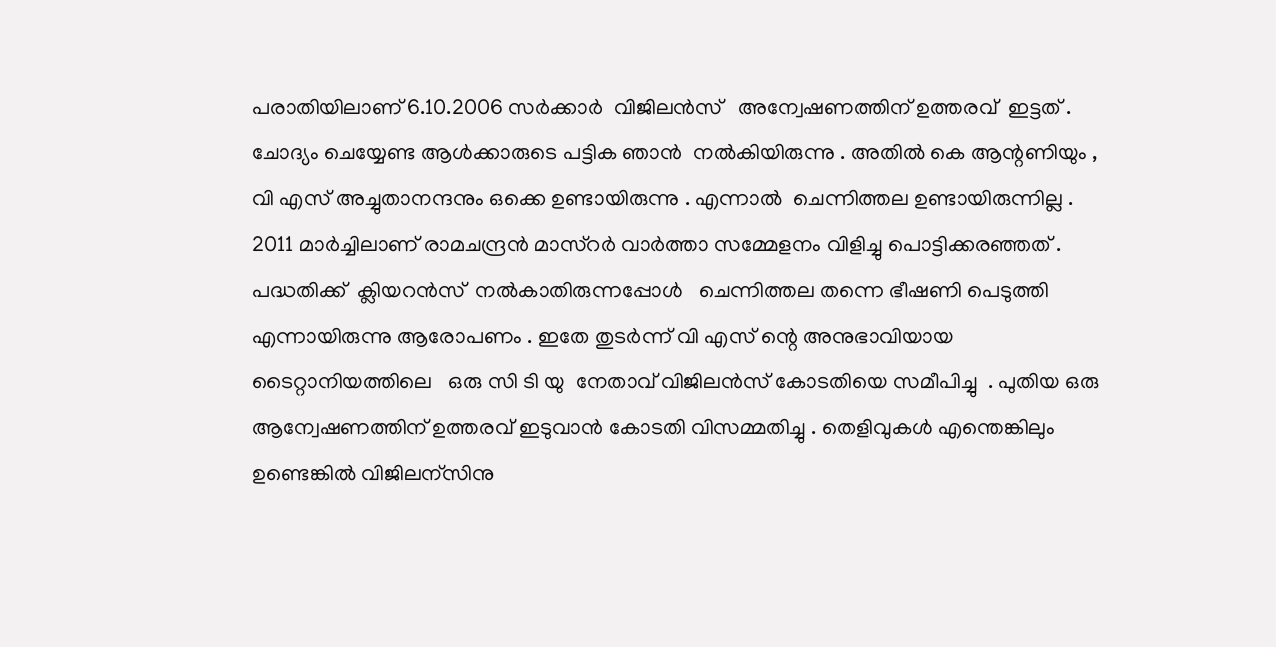പരാതിയിലാണ് 6.10.2006 സർക്കാർ  വിജിലൻസ്   അന്വേഷണത്തിന് ഉത്തരവ്  ഇട്ടത് .  ചോദ്യം ചെയ്യേണ്ട ആൾക്കാരുടെ പട്ടിക ഞാൻ  നൽകിയിരുന്നു . അതിൽ കെ ആന്റണിയും , വി എസ് അച്ചുതാനന്ദനും ഒക്കെ ഉണ്ടായിരുന്നു . എന്നാൽ  ചെന്നിത്തല ഉണ്ടായിരുന്നില്ല .
2011 മാർച്ചിലാണ് രാമചന്ദ്രൻ മാസ്റർ വാർത്താ സമ്മേളനം വിളിച്ചു പൊട്ടിക്കരഞ്ഞത് . പദ്ധതിക്ക്  ക്ലിയറൻസ്  നൽകാതിരുന്നപ്പോൾ   ചെന്നിത്തല തന്നെ ഭീഷണി പെടുത്തി എന്നായിരുന്നു ആരോപണം . ഇതേ തുടർന്ന് വി എസ് ന്റെ അനുഭാവിയായ ടൈറ്റാനിയത്തിലെ   ഒരു സി ടി യു  നേതാവ് വിജിലൻസ് കോടതിയെ സമീപിച്ചു  . പുതിയ ഒരു ആന്വേഷണത്തിന് ഉത്തരവ് ഇടുവാൻ കോടതി വിസമ്മതിച്ചു . തെളിവുകൾ എന്തെങ്കിലും ഉണ്ടെങ്കിൽ വിജിലന്സിനു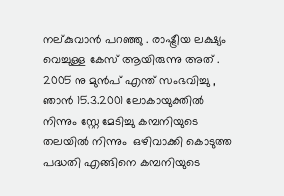നല്കുവാൻ പറഞ്ഞു . രാഷ്ട്രീയ ലക്ഷ്യം വെച്ചുള്ള കേസ് ആയിരുന്നു അത് . 2005 നു മുൻപ് എന്ത് സംഭവിച്ചു , ഞാൻ 15.3.2001 ലോകായുക്തിൽ നിന്നും സ്റ്റേ മേടിച്ചു കമ്പനിയുടെ തലയിൽ നിന്നും  ഒഴിവാക്കി കൊടുത്ത പദ്ധതി എങ്ങിനെ കമ്പനിയുടെ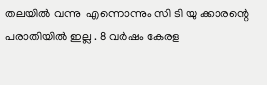തലയിൽ വന്നു  എന്നൊന്നും സി ടി യു ക്കാരന്റെ പരാതിയിൽ ഇല്ല . 8 വർഷം കേരള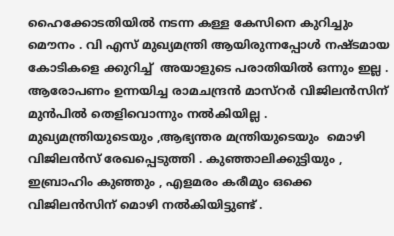ഹൈക്കോടതിയിൽ നടന്ന കള്ള കേസിനെ കുറിച്ചും മൌനം . വി എസ് മുഖ്യമന്ത്രി ആയിരുന്നപ്പോൾ നഷ്ടമായ കോടികളെ ക്കുറിച്ച്  അയാളുടെ പരാതിയിൽ ഒന്നും ഇല്ല . ആരോപണം ഉന്നയിച്ച രാമചന്ദ്രൻ മാസ്റർ വിജിലൻസിന് മുൻപിൽ തെളിവൊന്നും നൽകിയില്ല .  മുഖ്യമന്ത്രിയുടെയും ,ആഭ്യന്തര മന്ത്രിയുടെയും  മൊഴി വിജിലൻസ് രേഖപ്പെടുത്തി . കുഞ്ഞാലിക്കുട്ടിയും , ഇബ്രാഹിം കുഞ്ഞും , എളമരം കരീമും ഒക്കെ വിജിലൻസിന് മൊഴി നൽകിയിട്ടുണ്ട് .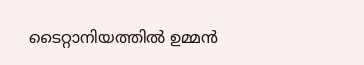ടൈറ്റാനിയത്തിൽ ഉമ്മൻ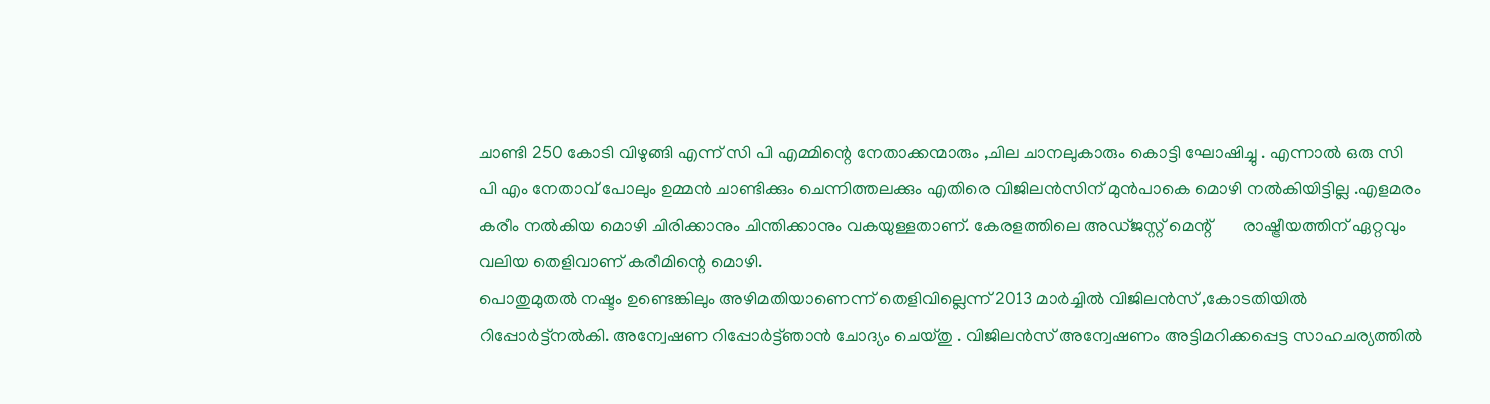ചാണ്ടി 250 കോടി വിഴുങ്ങി എന്ന് സി പി എമ്മിന്റെ നേതാക്കന്മാരും ,ചില ചാനലുകാരും കൊട്ടി ഘോഷിച്ചു . എന്നാൽ ഒരു സി പി എം നേതാവ് പോലും ഉമ്മൻ ചാണ്ടിക്കും ചെന്നിത്തലക്കും എതിരെ വിജിലൻസിന് മുൻപാകെ മൊഴി നൽകിയിട്ടില്ല .എളമരം കരീം നൽകിയ മൊഴി ചിരിക്കാനും ചിന്തിക്കാനും വകയുള്ളതാണ്. കേരളത്തിലെ അഡ്ജസ്റ്റ് മെന്റ്       രാഷ്ട്രീയത്തിന് ഏറ്റവും വലിയ തെളിവാണ് കരീമിന്റെ മൊഴി.
പൊതുമുതൽ നഷ്ടം ഉണ്ടെങ്കിലും അഴിമതിയാണെന്ന് തെളിവില്ലെന്ന് 2013 മാർച്ചിൽ വിജിലൻസ് ,കോടതിയിൽ റിപ്പോർട്ട്നൽകി. അന്വേഷണ റിപ്പോർട്ട്ഞാൻ ചോദ്യം ചെയ്തു . വിജിലൻസ് അന്വേഷണം അട്ടിമറിക്കപ്പെട്ട സാഹചര്യത്തിൽ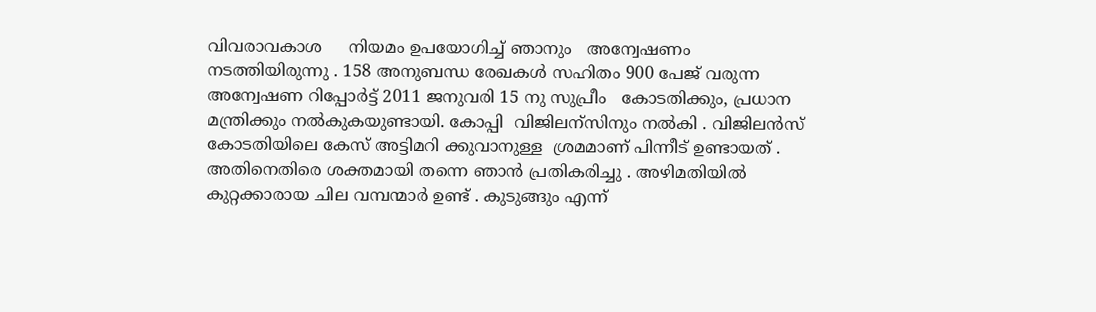വിവരാവകാശ     നിയമം ഉപയോഗിച്ച് ഞാനും   അന്വേഷണം നടത്തിയിരുന്നു . 158 അനുബന്ധ രേഖകൾ സഹിതം 900 പേജ് വരുന്ന അന്വേഷണ റിപ്പോർട്ട്‌ 2011 ജനുവരി 15 നു സുപ്രീം   കോടതിക്കും, പ്രധാന മന്ത്രിക്കും നൽകുകയുണ്ടായി. കോപ്പി  വിജിലന്സിനും നൽകി . വിജിലൻസ് കോടതിയിലെ കേസ് അട്ടിമറി ക്കുവാനുള്ള  ശ്രമമാണ് പിന്നീട് ഉണ്ടായത് . അതിനെതിരെ ശക്തമായി തന്നെ ഞാൻ പ്രതികരിച്ചു . അഴിമതിയിൽ കുറ്റക്കാരായ ചില വമ്പന്മാർ ഉണ്ട് . കുടുങ്ങും എന്ന്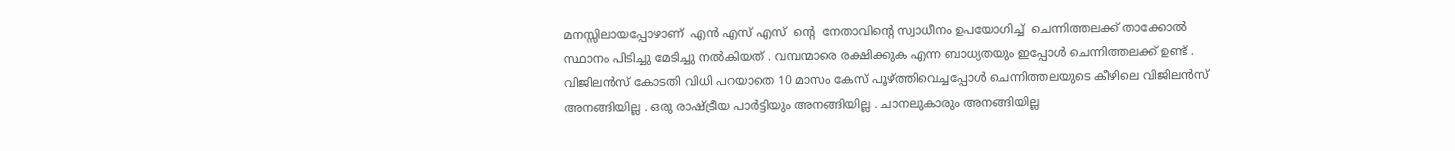മനസ്സിലായപ്പോഴാണ്  എൻ എസ് എസ്  ന്റെ  നേതാവിന്റെ സ്വാധീനം ഉപയോഗിച്ച്  ചെന്നിത്തലക്ക് താക്കോൽ സ്ഥാനം പിടിച്ചു മേടിച്ചു നൽകിയത് . വമ്പന്മാരെ രക്ഷിക്കുക എന്ന ബാധ്യതയും ഇപ്പോൾ ചെന്നിത്തലക്ക് ഉണ്ട് . വിജിലൻസ് കോടതി വിധി പറയാതെ 10 മാസം കേസ് പൂഴ്ത്തിവെച്ചപ്പോൾ ചെന്നിത്തലയുടെ കീഴിലെ വിജിലൻസ് അനങ്ങിയില്ല . ഒരു രാഷ്ട്രീയ പാർട്ടിയും അനങ്ങിയില്ല . ചാനലുകാരും അനങ്ങിയില്ല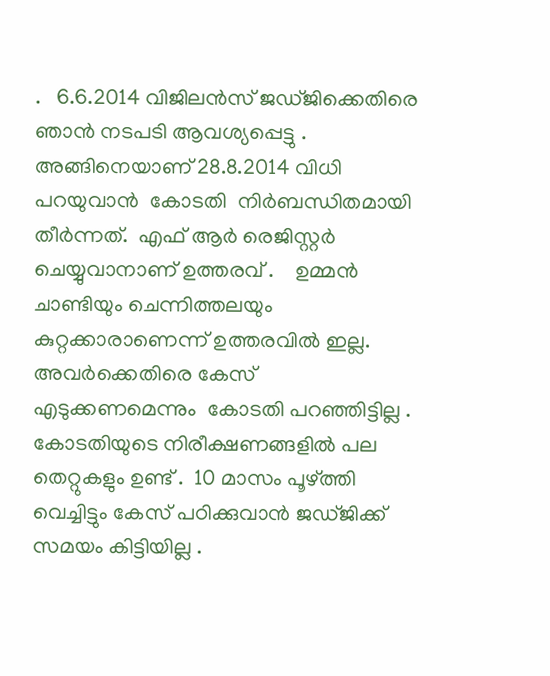.   6.6.2014 വിജിലൻസ് ജഡ്ജിക്കെതിരെ ഞാൻ നടപടി ആവശ്യപ്പെട്ടു . അങ്ങിനെയാണ് 28.8.2014 വിധി പറയുവാൻ  കോടതി  നിർബന്ധിതമായി തീർന്നത്‌.  എഫ് ആർ രെജിസ്റ്റർ ചെയ്യുവാനാണ് ഉത്തരവ് .    ഉമ്മൻ ചാണ്ടിയും ചെന്നിത്തലയും കുറ്റക്കാരാണെന്ന് ഉത്തരവിൽ ഇല്ല. അവർക്കെതിരെ കേസ് എടുക്കണമെന്നും  കോടതി പറഞ്ഞിട്ടില്ല . കോടതിയുടെ നിരീക്ഷണങ്ങളിൽ പല തെറ്റുകളും ഉണ്ട് .  10 മാസം പൂഴ്ത്തി വെച്ചിട്ടും കേസ് പഠിക്കുവാൻ ജഡ്ജിക്ക് സമയം കിട്ടിയില്ല .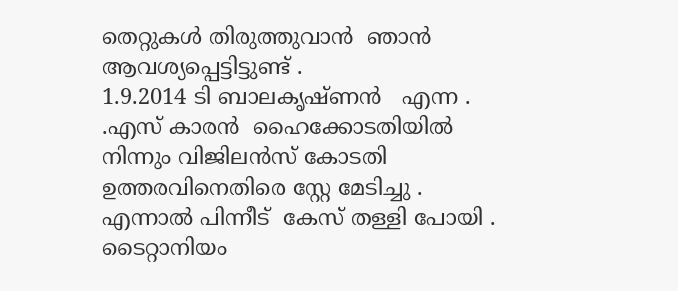തെറ്റുകൾ തിരുത്തുവാൻ  ഞാൻ ആവശ്യപ്പെട്ടിട്ടുണ്ട് .
1.9.2014 ടി ബാലകൃഷ്ണൻ   എന്ന . .എസ് കാരൻ  ഹൈക്കോടതിയിൽ നിന്നും വിജിലൻസ് കോടതി ഉത്തരവിനെതിരെ സ്റ്റേ മേടിച്ചു . എന്നാൽ പിന്നീട്  കേസ് തള്ളി പോയി .  ടൈറ്റാനിയം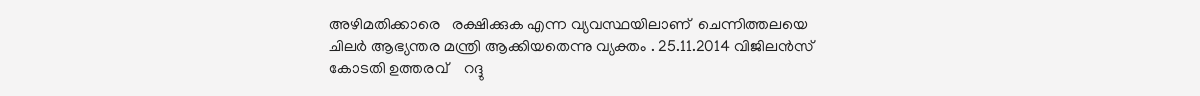അഴിമതിക്കാരെ   രക്ഷിക്കുക എന്ന വ്യവസ്ഥയിലാണ്  ചെന്നിത്തലയെ ചിലർ ആഭ്യന്തര മന്ത്രി ആക്കിയതെന്നു വ്യക്തം . 25.11.2014 വിജിലൻസ് കോടതി ഉത്തരവ്    റദ്ദു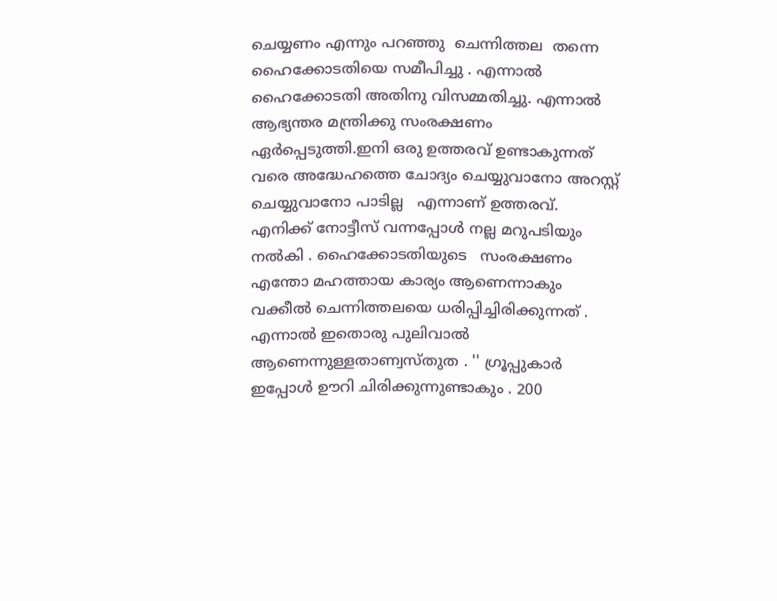ചെയ്യണം എന്നും പറഞ്ഞു  ചെന്നിത്തല  തന്നെ ഹൈക്കോടതിയെ സമീപിച്ചു . എന്നാൽ ഹൈക്കോടതി അതിനു വിസമ്മതിച്ചു. എന്നാൽ ആഭ്യന്തര മന്ത്രിക്കു സംരക്ഷണം ഏർപ്പെടുത്തി.ഇനി ഒരു ഉത്തരവ് ഉണ്ടാകുന്നത് വരെ അദ്ധേഹത്തെ ചോദ്യം ചെയ്യുവാനോ അറസ്റ്റ് ചെയ്യുവാനോ പാടില്ല   എന്നാണ് ഉത്തരവ്. എനിക്ക് നോട്ടീസ് വന്നപ്പോൾ നല്ല മറുപടിയും നൽകി . ഹൈക്കോടതിയുടെ   സംരക്ഷണം  എന്തോ മഹത്തായ കാര്യം ആണെന്നാകും വക്കീൽ ചെന്നിത്തലയെ ധരിപ്പിച്ചിരിക്കുന്നത് . എന്നാൽ ഇതൊരു പുലിവാൽ ആണെന്നുള്ളതാണ്വസ്തുത . '' ഗ്രൂപ്പുകാർ ഇപ്പോൾ ഊറി ചിരിക്കുന്നുണ്ടാകും . 200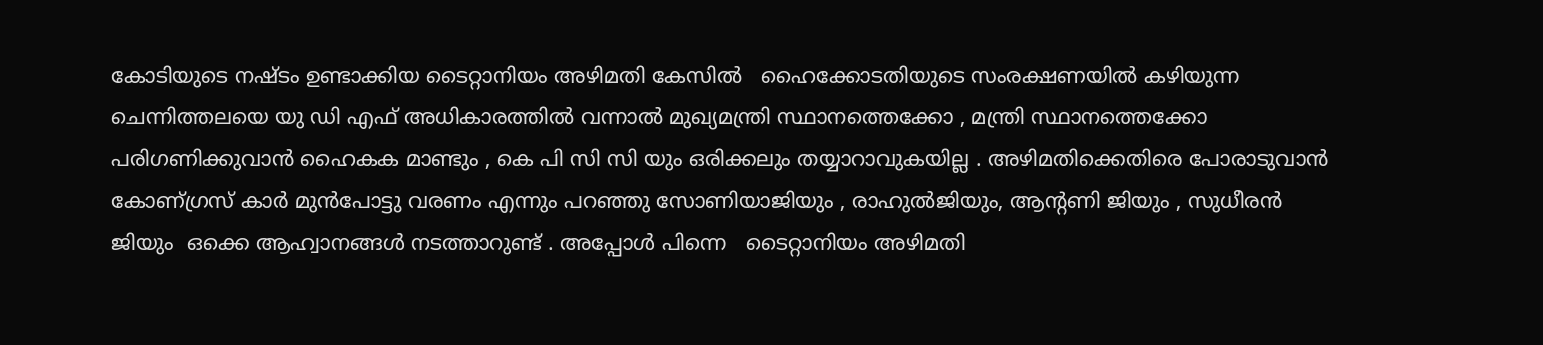കോടിയുടെ നഷ്ടം ഉണ്ടാക്കിയ ടൈറ്റാനിയം അഴിമതി കേസിൽ   ഹൈക്കോടതിയുടെ സംരക്ഷണയിൽ കഴിയുന്ന ചെന്നിത്തലയെ യു ഡി എഫ് അധികാരത്തിൽ വന്നാൽ മുഖ്യമന്ത്രി സ്ഥാനത്തെക്കോ , മന്ത്രി സ്ഥാനത്തെക്കോ പരിഗണിക്കുവാൻ ഹൈകക മാണ്ടും , കെ പി സി സി യും ഒരിക്കലും തയ്യാറാവുകയില്ല . അഴിമതിക്കെതിരെ പോരാടുവാൻ കോണ്ഗ്രസ് കാർ മുൻപോട്ടു വരണം എന്നും പറഞ്ഞു സോണിയാജിയും , രാഹുൽജിയും, ആന്റണി ജിയും , സുധീരൻ ജിയും  ഒക്കെ ആഹ്വാനങ്ങൾ നടത്താറുണ്ട്‌ . അപ്പോൾ പിന്നെ   ടൈറ്റാനിയം അഴിമതി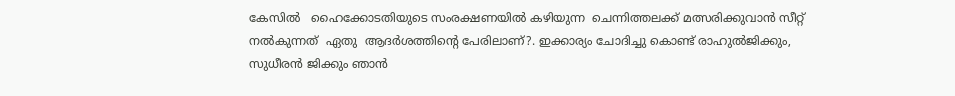കേസിൽ   ഹൈക്കോടതിയുടെ സംരക്ഷണയിൽ കഴിയുന്ന  ചെന്നിത്തലക്ക് മത്സരിക്കുവാൻ സീറ്റ് നൽകുന്നത്  ഏതു  ആദർശത്തിന്റെ പേരിലാണ്?. ഇക്കാര്യം ചോദിച്ചു കൊണ്ട് രാഹുൽജിക്കും, സുധീരൻ ജിക്കും ഞാൻ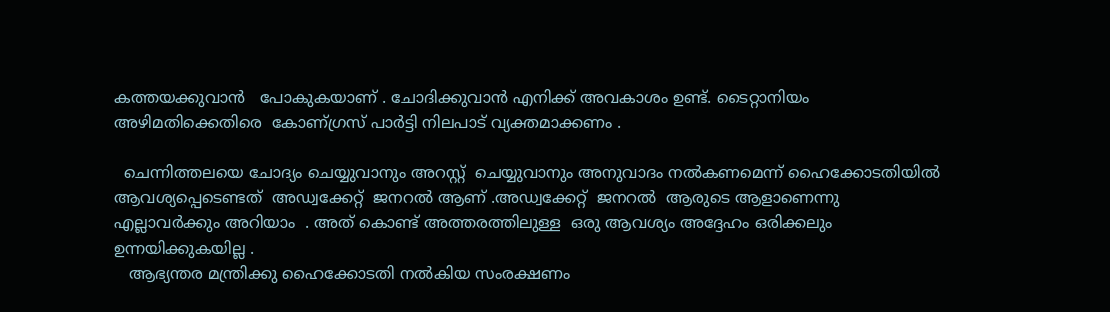കത്തയക്കുവാൻ   പോകുകയാണ് . ചോദിക്കുവാൻ എനിക്ക് അവകാശം ഉണ്ട്. ടൈറ്റാനിയം അഴിമതിക്കെതിരെ  കോണ്ഗ്രസ് പാർട്ടി നിലപാട് വ്യക്തമാക്കണം .

  ചെന്നിത്തലയെ ചോദ്യം ചെയ്യുവാനും അറസ്റ്റ്  ചെയ്യുവാനും അനുവാദം നൽകണമെന്ന് ഹൈക്കോടതിയിൽ ആവശ്യപ്പെടെണ്ടത്  അഡ്വക്കേറ്റ്  ജനറൽ ആണ് .അഡ്വക്കേറ്റ്  ജനറൽ  ആരുടെ ആളാണെന്നു എല്ലാവർക്കും അറിയാം  . അത് കൊണ്ട് അത്തരത്തിലുള്ള  ഒരു ആവശ്യം അദ്ദേഹം ഒരിക്കലും ഉന്നയിക്കുകയില്ല .
   ആഭ്യന്തര മന്ത്രിക്കു ഹൈക്കോടതി നൽകിയ സംരക്ഷണം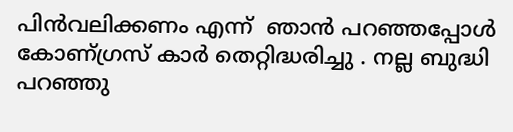പിൻവലിക്കണം എന്ന്  ഞാൻ പറഞ്ഞപ്പോൾ കോണ്ഗ്രസ് കാർ തെറ്റിദ്ധരിച്ചു . നല്ല ബുദ്ധി പറഞ്ഞു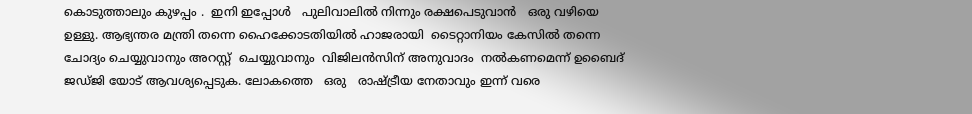കൊടുത്താലും കുഴപ്പം .  ഇനി ഇപ്പോൾ   പുലിവാലിൽ നിന്നും രക്ഷപെടുവാൻ   ഒരു വഴിയെ ഉള്ളു. ആഭ്യന്തര മന്ത്രി തന്നെ ഹൈക്കോടതിയിൽ ഹാജരായി  ടൈറ്റാനിയം കേസിൽ തന്നെ ചോദ്യം ചെയ്യുവാനും അറസ്റ്റ്  ചെയ്യുവാനും  വിജിലൻസിന് അനുവാദം  നൽകണമെന്ന് ഉബൈദ്  ജഡ്ജി യോട് ആവശ്യപ്പെടുക. ലോകത്തെ   ഒരു   രാഷ്ട്രീയ നേതാവും ഇന്ന് വരെ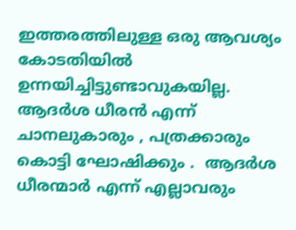ഇത്തരത്തിലുള്ള ഒരു ആവശ്യം കോടതിയിൽ ഉന്നയിച്ചിട്ടുണ്ടാവുകയില്ല. ആദർശ ധീരൻ എന്ന്  ചാനലുകാരും , പത്രക്കാരും കൊട്ടി ഘോഷിക്കും .  ആദർശ ധീരന്മാർ എന്ന് എല്ലാവരും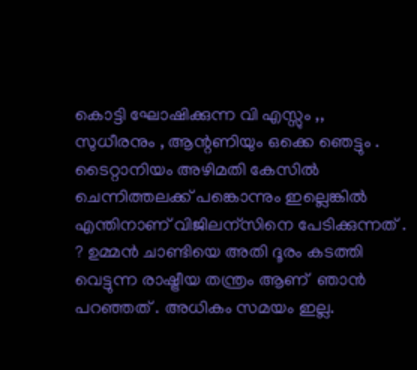കൊട്ടി ഘോഷിക്കുന്ന വി എസ്സും ,, സുധീരനും , ആന്റണിയും ഒക്കെ ഞെട്ടും . ടൈറ്റാനിയം അഴിമതി കേസിൽ ചെന്നിത്തലക്ക് പങ്കൊന്നും ഇല്ലെങ്കിൽ എന്തിനാണ് വിജിലന്സിനെ പേടിക്കുന്നത് . ? ഉമ്മൻ ചാണ്ടിയെ അതി ദൂരം കടത്തി വെട്ടുന്ന രാഷ്ട്രീയ തന്ത്രം ആണ്  ഞാൻ പറഞ്ഞത് . അധികം സമയം ഇല്ല.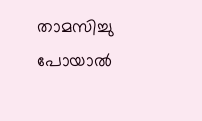താമസിച്ചു പോയാൽ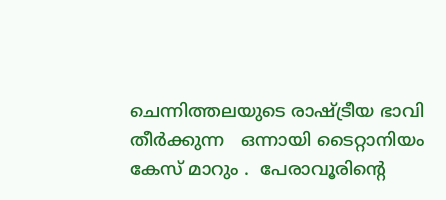ചെന്നിത്തലയുടെ രാഷ്ട്രീയ ഭാവി തീർക്കുന്ന   ഒന്നായി ടൈറ്റാനിയം കേസ് മാറും .  പേരാവൂരിന്റെ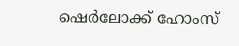ഷെർലോക്ക് ഹോംസ്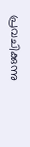പ്രവചിക്കുന്നു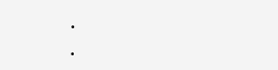.                              .